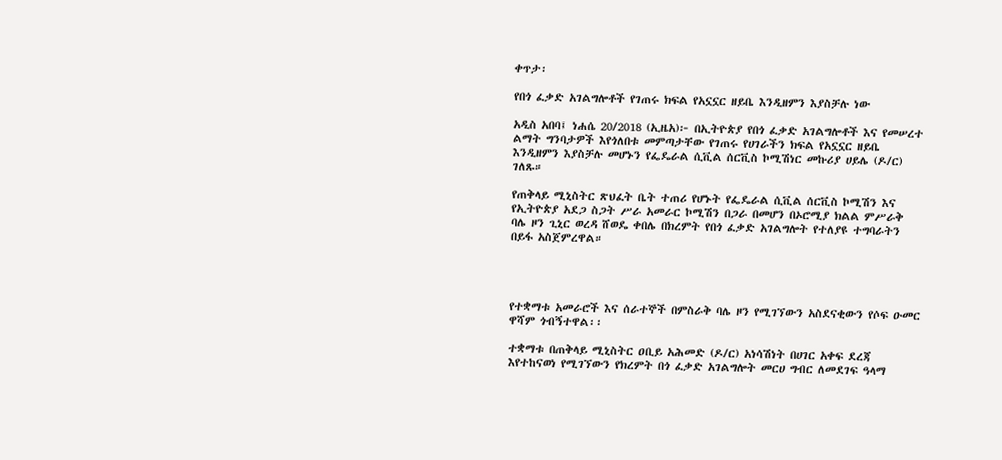ቀጥታ፡

የበጎ ፈቃድ አገልግሎቶች የገጠሩ ክፍል የአኗኗር ዘይቤ እንዲዘምን እያስቻሉ ነው

አዲስ አበባ፤ ነሐሴ 20/2018 (ኢዜአ)፦ በኢትዮጵያ የበጎ ፈቃድ አገልግሎቶች እና የመሠረተ ልማት ግንባታዎች እየጎለበቱ መምጣታቸው የገጠሩ የሀገራችን ክፍል የአኗኗር ዘይቤ እንዲዘምን እያስቻሉ መሆኑን የፌዴራል ሲቪል ሰርቪስ ኮሚሽነር መኩሪያ ሀይሌ (ዶ/ር) ገለጹ።

የጠቅላይ ሚኒስትር ጽህፈት ቤት ተጠሪ የሆኑት የፌዴራል ሲቪል ሰርቪስ ኮሚሽን እና የኢትዮጵያ አደጋ ስጋት ሥራ አመራር ኮሚሽን በጋራ በመሆን በኦሮሚያ ክልል ምሥራቅ ባሌ ዞን ጊኒር ወረዳ ሸወዴ ቀበሌ በክረምት የበጎ ፈቃድ አገልግሎት የተለያዩ ተግባራትን በይፋ አስጀምረዋል።




የተቋማቱ አመራሮች እና ሰራተኞች በምስራቅ ባሌ ዞን የሚገኘውን አስደናቂውን የሶፍ ዑመር ዋሻም ጎብኝተዋል፡፡

ተቋማቱ በጠቅላይ ሚኒስትር ዐቢይ አሕመድ (ዶ/ር) አነሳሽነት በሀገር አቀፍ ደረጃ እየተከናወነ የሚገኘውን የክረምት በጎ ፈቃድ አገልግሎት መርሀ ግብር ለመደገፍ ዓላማ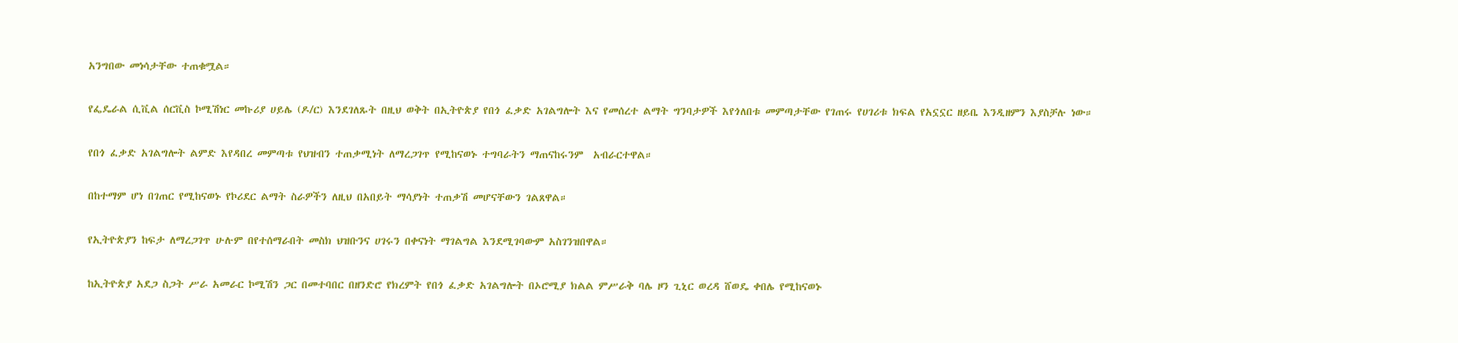አንግበው መነሳታቸው ተጠቁሟል።

የፌዴራል ሲቪል ሰርቪስ ኮሚሽነር መኩሪያ ሀይሌ (ዶ/ር) እንደገለጹት በዚህ ወቅት በኢትዮጵያ የበጎ ፈቃድ አገልግሎት እና የመሰረተ ልማት ግንባታዎች እየጎለበቱ መምጣታቸው የገጠሩ የሀገሪቱ ክፍል የአኗኗር ዘይቤ እንዲዘምን እያስቻሉ ነው።

የበጎ ፈቃድ አገልግሎት ልምድ እየዳበረ መምጣቱ የህዝብን ተጠቃሚነት ለማረጋገጥ የሚከናወኑ ተግባራትን ማጠናከሩንም  አብራርተዋል።

በከተማም ሆነ በገጠር የሚከናወኑ የኮሪደር ልማት ስራዎችን ለዚህ በአበይት ማሳያነት ተጠቃሽ መሆናቸውን ገልጸዋል።

የኢትዮጵያን ከፍታ ለማረጋገጥ ሁሉም በየተሰማራበት መስክ ህዝቡንና ሀገሩን በቀናነት ማገልግል እንደሚገባውም አስገንዝበዋል።

ከኢትዮጵያ አደጋ ስጋት ሥራ አመራር ኮሚሽን ጋር በመተባበር በዘንድሮ የክረምት የበጎ ፈቃድ አገልግሎት በኦሮሚያ ክልል ምሥራቅ ባሌ ዞን ጊኒር ወረዳ ሸወዴ ቀበሌ የሚከናወኑ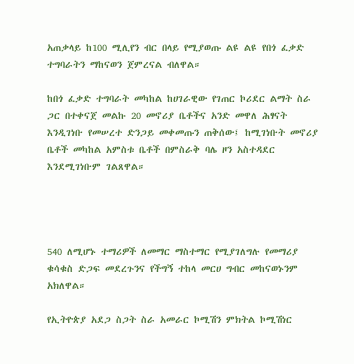አጠቃላይ ከ100 ሚሊየን ብር በላይ የሚያወጡ ልዩ ልዩ የበጎ ፈቃድ ተግባራትን ማከናወን ጀምረናል ብለዋል።

ከበጎ ፈቃድ ተግባራት መካከል ከሀገራዊው የገጠር ኮሪደር ልማት ስራ ጋር በተቀናጀ መልኩ 20 መኖሪያ ቤቶችና አንድ መዋለ ሕፃናት እንዲገነቡ የመሠረተ ድንጋይ መቀመጡን ጠቅሰው፤ ከሚገነቡት መኖሪያ ቤቶች መካከል አምስቱ ቤቶች በምስራቅ ባሌ ዞን አስተዳደር እንደሚገነቡም ገልጸዋል።




540 ለሚሆኑ ተማሪዎች ለመማር ማስተማር የሚያገለግሉ የመማሪያ ቁሳቁስ ድጋፍ መደረጉንና የችግኝ ተከላ መርሀ ግብር መከናወኑንም አክለዋል።

የኢትዮጵያ አደጋ ስጋት ስራ አመራር ኮሚሽን ምክትል ኮሚሽነር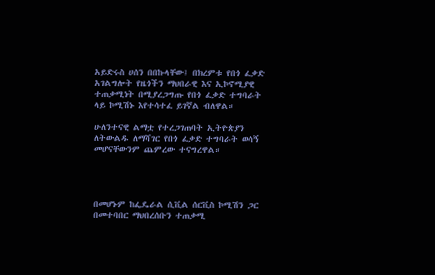አይድሩስ ሀሰን በበኩላቸው፤ በክረምቱ የበጎ ፈቃድ አገልግሎት የዜጎችን ማህበራዊ እና ኢኮኖሚያዊ ተጠቃሚነት በሚያረጋግጡ የበጎ ፈቃድ ተግባራት ላይ ኮሚሽኑ እየተሳተፈ ይገኛል ብለዋል።

ሁለንተናዊ ልማቷ የተረጋገጠባት ኢትዮጵያን ለትውልዱ ለማሻገር የበጎ ፈቃድ ተግባራት ወሳኝ መሆናቸውንም ጨምረው ተናግረዋል።




በመሆኑም ከፌዴራል ሲቪል ሰርቪስ ኮሚሽን ጋር በመተባበር ማህበረሰቡን ተጠቃሚ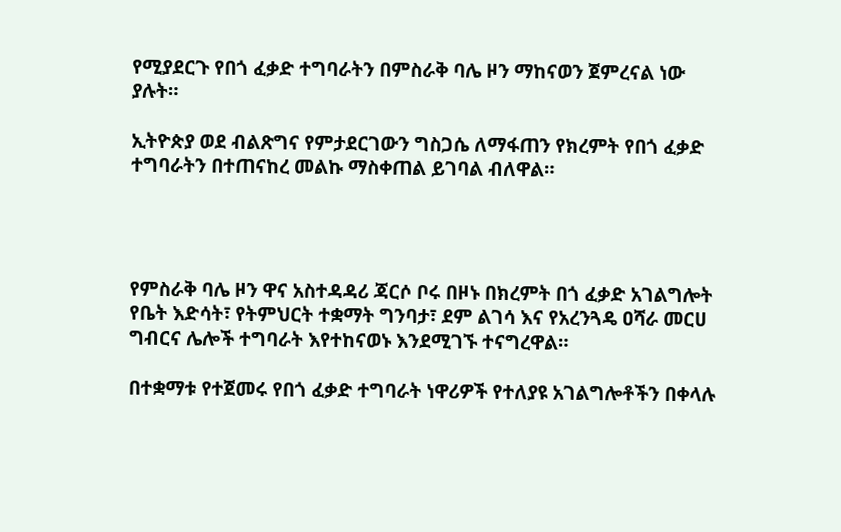የሚያደርጉ የበጎ ፈቃድ ተግባራትን በምስራቅ ባሌ ዞን ማከናወን ጀምረናል ነው ያሉት።

ኢትዮጵያ ወደ ብልጽግና የምታደርገውን ግስጋሴ ለማፋጠን የክረምት የበጎ ፈቃድ ተግባራትን በተጠናከረ መልኩ ማስቀጠል ይገባል ብለዋል።




የምስራቅ ባሌ ዞን ዋና አስተዳዳሪ ጃርሶ ቦሩ በዞኑ በክረምት በጎ ፈቃድ አገልግሎት የቤት እድሳት፣ የትምህርት ተቋማት ግንባታ፣ ደም ልገሳ እና የአረንጓዴ ዐሻራ መርሀ ግብርና ሌሎች ተግባራት እየተከናወኑ እንደሚገኙ ተናግረዋል።

በተቋማቱ የተጀመሩ የበጎ ፈቃድ ተግባራት ነዋሪዎች የተለያዩ አገልግሎቶችን በቀላሉ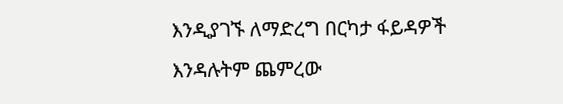እንዲያገኙ ለማድረግ በርካታ ፋይዳዎች እንዳሉትም ጨምረው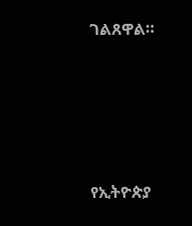ገልጸዋል።





የኢትዮጵያ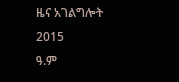ዜና አገልግሎት
2015
ዓ.ም